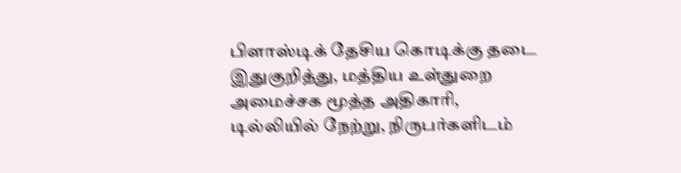பிளாஸ்டிக் தேசிய கொடிக்கு தடை
இதுகுறித்து, மத்திய உள்துறை அமைச்சக மூத்த அதிகாரி, டில்லியில் நேற்று, நிருபர்களிடம்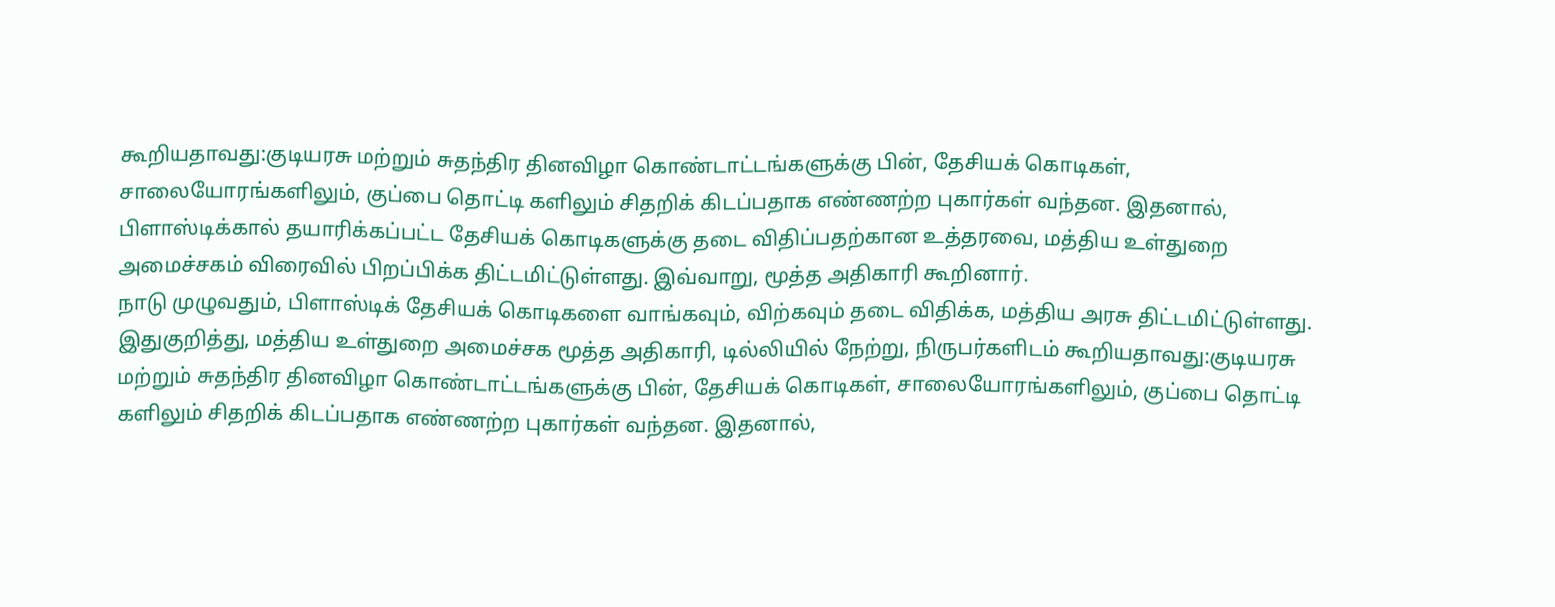கூறியதாவது:குடியரசு மற்றும் சுதந்திர தினவிழா கொண்டாட்டங்களுக்கு பின், தேசியக் கொடிகள், சாலையோரங்களிலும், குப்பை தொட்டி களிலும் சிதறிக் கிடப்பதாக எண்ணற்ற புகார்கள் வந்தன. இதனால், பிளாஸ்டிக்கால் தயாரிக்கப்பட்ட தேசியக் கொடிகளுக்கு தடை விதிப்பதற்கான உத்தரவை, மத்திய உள்துறை அமைச்சகம் விரைவில் பிறப்பிக்க திட்டமிட்டுள்ளது. இவ்வாறு, மூத்த அதிகாரி கூறினார்.
நாடு முழுவதும், பிளாஸ்டிக் தேசியக் கொடிகளை வாங்கவும், விற்கவும் தடை விதிக்க, மத்திய அரசு திட்டமிட்டுள்ளது.
இதுகுறித்து, மத்திய உள்துறை அமைச்சக மூத்த அதிகாரி, டில்லியில் நேற்று, நிருபர்களிடம் கூறியதாவது:குடியரசு மற்றும் சுதந்திர தினவிழா கொண்டாட்டங்களுக்கு பின், தேசியக் கொடிகள், சாலையோரங்களிலும், குப்பை தொட்டி களிலும் சிதறிக் கிடப்பதாக எண்ணற்ற புகார்கள் வந்தன. இதனால்,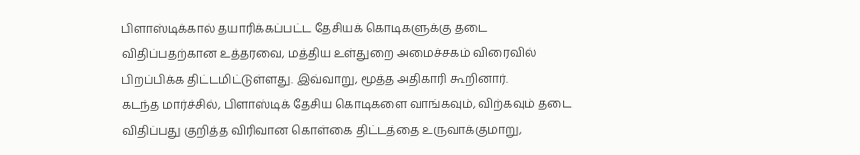பிளாஸ்டிக்கால் தயாரிக்கப்பட்ட தேசியக் கொடிகளுக்கு தடை விதிப்பதற்கான உத்தரவை, மத்திய உள்துறை அமைச்சகம் விரைவில் பிறப்பிக்க திட்டமிட்டுள்ளது. இவ்வாறு, மூத்த அதிகாரி கூறினார்.
கடந்த மார்ச்சில், பிளாஸ்டிக் தேசிய கொடிகளை வாங்கவும், விற்கவும் தடை விதிப்பது குறித்த விரிவான கொள்கை திட்டத்தை உருவாக்குமாறு,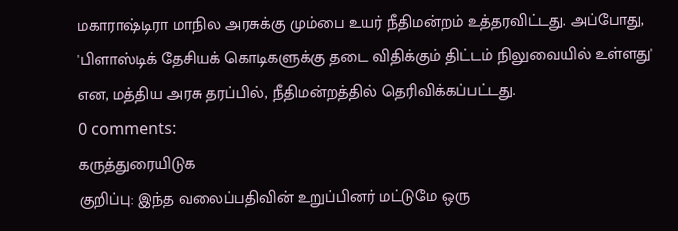மகாராஷ்டிரா மாநில அரசுக்கு மும்பை உயர் நீதிமன்றம் உத்தரவிட்டது. அப்போது, 'பிளாஸ்டிக் தேசியக் கொடிகளுக்கு தடை விதிக்கும் திட்டம் நிலுவையில் உள்ளது' என, மத்திய அரசு தரப்பில், நீதிமன்றத்தில் தெரிவிக்கப்பட்டது.
0 comments:
கருத்துரையிடுக
குறிப்பு: இந்த வலைப்பதிவின் உறுப்பினர் மட்டுமே ஒரு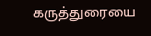கருத்துரையை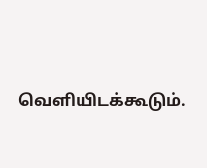வெளியிடக்கூடும்.